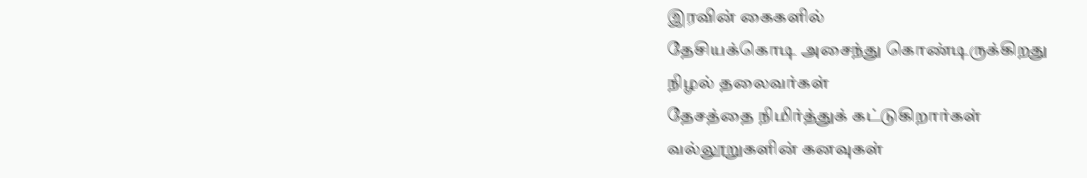இரவின் கைகளில்
தேசியக்கொடி அசைந்து கொண்டிருக்கிறது
நிழல் தலைவர்கள்
தேசத்தை நிமிர்த்துக் கட்டுகிறார்கள்
வல்லூறுகளின் கனவுகள்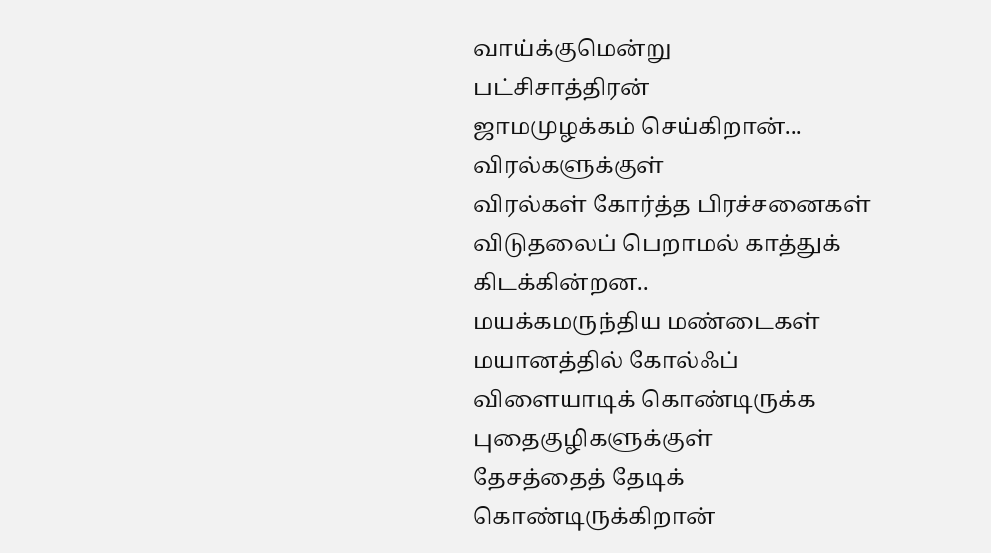வாய்க்குமென்று
பட்சிசாத்திரன்
ஜாமமுழக்கம் செய்கிறான்...
விரல்களுக்குள்
விரல்கள் கோர்த்த பிரச்சனைகள்
விடுதலைப் பெறாமல் காத்துக் கிடக்கின்றன..
மயக்கமருந்திய மண்டைகள்
மயானத்தில் கோல்ஃப் விளையாடிக் கொண்டிருக்க
புதைகுழிகளுக்குள்
தேசத்தைத் தேடிக் கொண்டிருக்கிறான்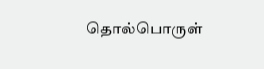தொல்பொருள்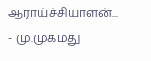ஆராய்ச்சியாளன்...
- மு.முகமது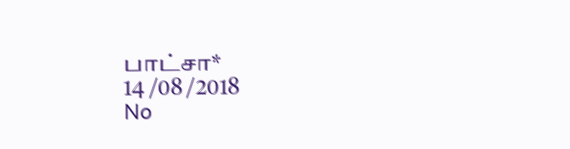பாட்சா*
14 /08 /2018
No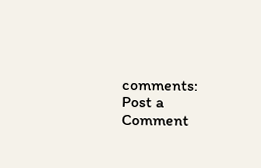comments:
Post a Comment